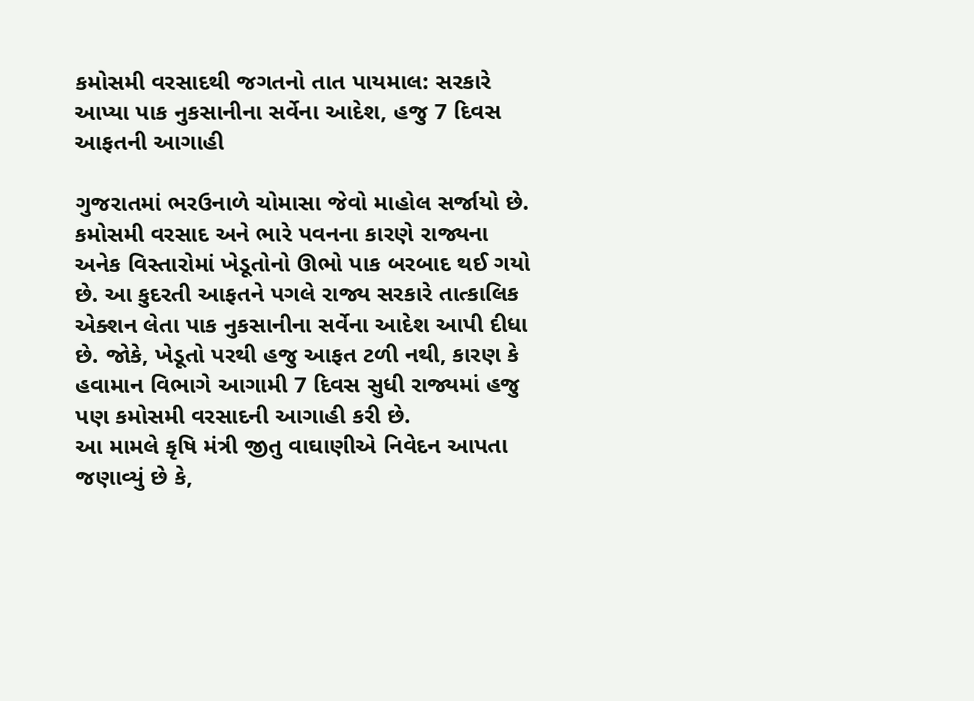કમોસમી વરસાદથી જગતનો તાત પાયમાલ: સરકારે આપ્યા પાક નુકસાનીના સર્વેના આદેશ, હજુ 7 દિવસ આફતની આગાહી

ગુજરાતમાં ભરઉનાળે ચોમાસા જેવો માહોલ સર્જાયો છે. કમોસમી વરસાદ અને ભારે પવનના કારણે રાજ્યના અનેક વિસ્તારોમાં ખેડૂતોનો ઊભો પાક બરબાદ થઈ ગયો છે. આ કુદરતી આફતને પગલે રાજ્ય સરકારે તાત્કાલિક એક્શન લેતા પાક નુકસાનીના સર્વેના આદેશ આપી દીધા છે. જોકે, ખેડૂતો પરથી હજુ આફત ટળી નથી, કારણ કે હવામાન વિભાગે આગામી 7 દિવસ સુધી રાજ્યમાં હજુ પણ કમોસમી વરસાદની આગાહી કરી છે.
આ મામલે કૃષિ મંત્રી જીતુ વાઘાણીએ નિવેદન આપતા જણાવ્યું છે કે,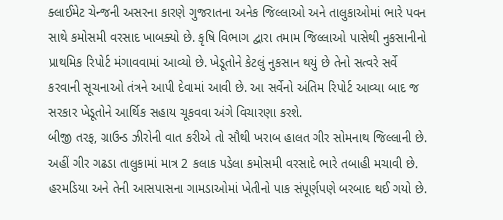ક્લાઈમેટ ચેન્જની અસરના કારણે ગુજરાતના અનેક જિલ્લાઓ અને તાલુકાઓમાં ભારે પવન સાથે કમોસમી વરસાદ ખાબક્યો છે. કૃષિ વિભાગ દ્વારા તમામ જિલ્લાઓ પાસેથી નુકસાનીનો પ્રાથમિક રિપોર્ટ મંગાવવામાં આવ્યો છે. ખેડૂતોને કેટલું નુકસાન થયું છે તેનો સત્વરે સર્વે કરવાની સૂચનાઓ તંત્રને આપી દેવામાં આવી છે. આ સર્વેનો અંતિમ રિપોર્ટ આવ્યા બાદ જ સરકાર ખેડૂતોને આર્થિક સહાય ચૂકવવા અંગે વિચારણા કરશે.
બીજી તરફ, ગ્રાઉન્ડ ઝીરોની વાત કરીએ તો સૌથી ખરાબ હાલત ગીર સોમનાથ જિલ્લાની છે. અહીં ગીર ગઢડા તાલુકામાં માત્ર 2 કલાક પડેલા કમોસમી વરસાદે ભારે તબાહી મચાવી છે. હરમડિયા અને તેની આસપાસના ગામડાઓમાં ખેતીનો પાક સંપૂર્ણપણે બરબાદ થઈ ગયો છે.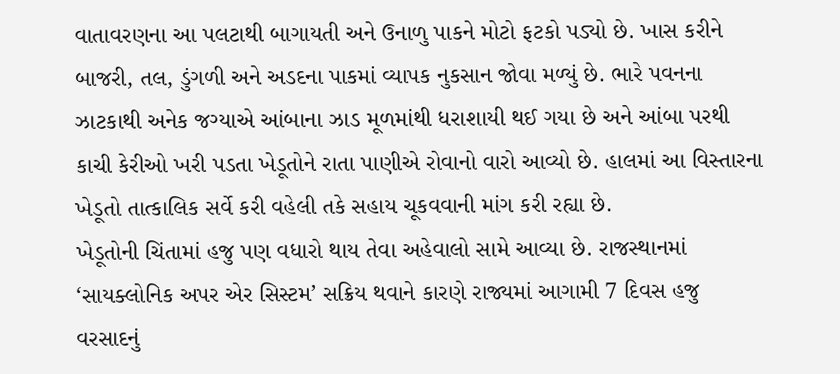વાતાવરણના આ પલટાથી બાગાયતી અને ઉનાળુ પાકને મોટો ફટકો પડ્યો છે. ખાસ કરીને બાજરી, તલ, ડુંગળી અને અડદના પાકમાં વ્યાપક નુકસાન જોવા મળ્યું છે. ભારે પવનના ઝાટકાથી અનેક જગ્યાએ આંબાના ઝાડ મૂળમાંથી ધરાશાયી થઈ ગયા છે અને આંબા પરથી કાચી કેરીઓ ખરી પડતા ખેડૂતોને રાતા પાણીએ રોવાનો વારો આવ્યો છે. હાલમાં આ વિસ્તારના ખેડૂતો તાત્કાલિક સર્વે કરી વહેલી તકે સહાય ચૂકવવાની માંગ કરી રહ્યા છે.
ખેડૂતોની ચિંતામાં હજુ પણ વધારો થાય તેવા અહેવાલો સામે આવ્યા છે. રાજસ્થાનમાં ‘સાયક્લોનિક અપર એર સિસ્ટમ’ સક્રિય થવાને કારણે રાજ્યમાં આગામી 7 દિવસ હજુ વરસાદનું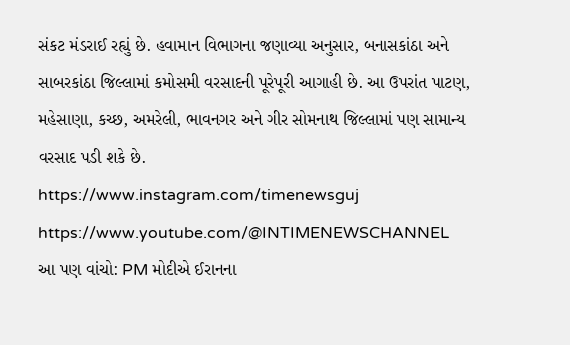સંકટ મંડરાઈ રહ્યું છે. હવામાન વિભાગના જણાવ્યા અનુસાર, બનાસકાંઠા અને સાબરકાંઠા જિલ્લામાં કમોસમી વરસાદની પૂરેપૂરી આગાહી છે. આ ઉપરાંત પાટણ, મહેસાણા, કચ્છ, અમરેલી, ભાવનગર અને ગીર સોમનાથ જિલ્લામાં પણ સામાન્ય વરસાદ પડી શકે છે.
https://www.instagram.com/timenewsguj
https://www.youtube.com/@INTIMENEWSCHANNEL
આ પણ વાંચો: PM મોદીએ ઈરાનના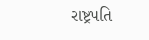રાષ્ટ્રપતિ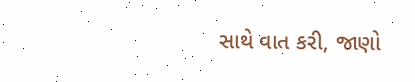સાથે વાત કરી, જાણો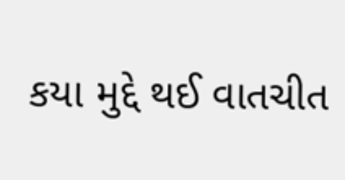કયા મુદ્દે થઈ વાતચીત